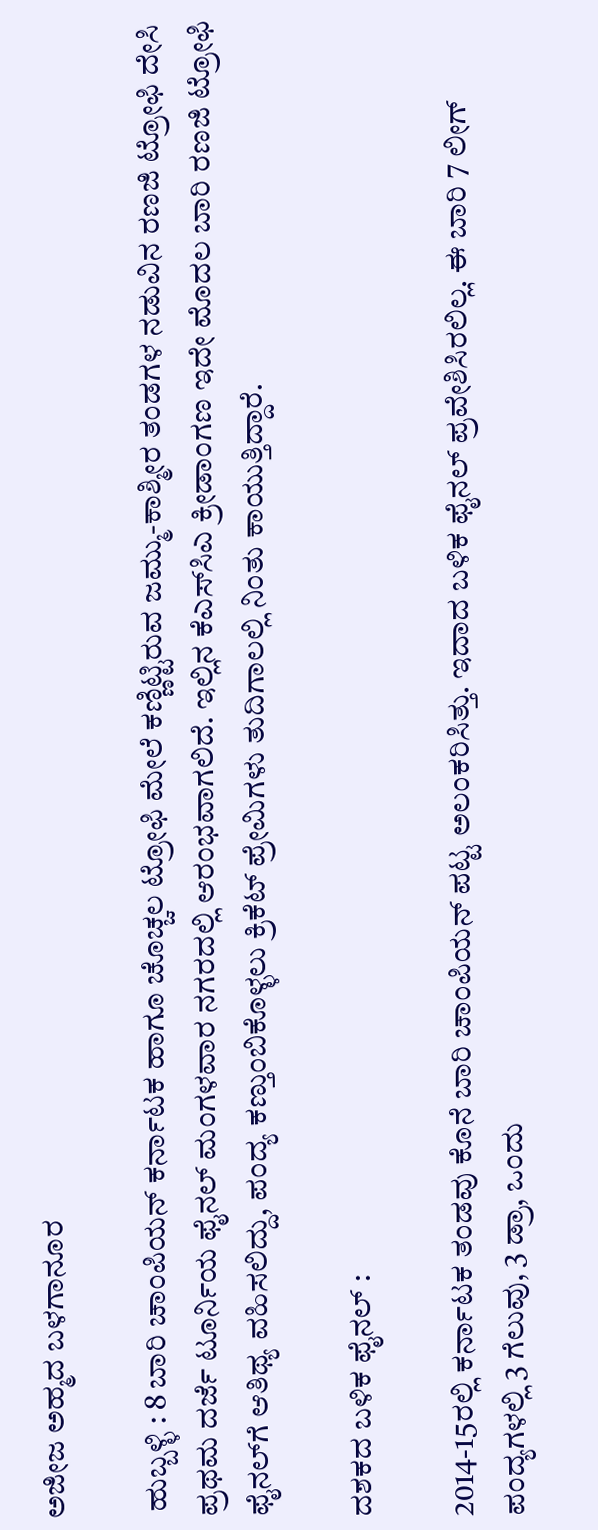ಅಜೀಜ ಅಹ್ಮದ ಬಳಗಾನೂರ

 ಹುಬ್ಬಳ್ಳಿ : 8 ಬಾರಿ ಚಾಂಪಿಯನ್ ಕರ್ನಾಟಕ ಹಾಗೂ ಚೊಚ್ಚಲ ಟ್ರೋಫಿ ಮೇಲೆ ಕಣ್ಣಿಟ್ಟಿರುವ ಜಮ್ಮು-ಕಾಶ್ಮೀರ ತಂಡಗಳ ನಡುವಿನ ರಣಜಿ ಟ್ರೋಫಿ ದೇಸಿ ಪ್ರಥಮ ದರ್ಜೆ ಟೂರ್ನಿಯ ಫೈನಲ್‌ ಮಂಗಳವಾರ ನಗರದಲ್ಲಿ ಆರಂಭವಾಗಲಿದೆ. ಇಲ್ಲಿನ ಕೆಎಸ್‌ಸಿಎ ಕ್ರೀಡಾಂಗಣ ಇದೇ ಮೊದಲ ಬಾರಿ ರಣಜಿ ಟ್ರೋಫಿ ಫೈನಲ್‌ಗೆ ಆತಿಥ್ಯ ವಹಿಸಲಿದ್ದು, ಪಂದ್ಯ ಕಣ್ತುಂಬಿಕೊಳ್ಳಲು ಕ್ರಿಕೆಟ್‌ ಪ್ರೇಮಿಗಳು ತುದಿಗಾಲಲ್ಲಿ ನಿಂತು ಕಾಯುತ್ತಿದ್ದಾರೆ.

ದಶಕದ ಬಳಿಕ ಫೈನಲ್ :

2014-15ರಲ್ಲಿ ಕರ್ನಾಟಕ ತಂಡವು ಕೊನೆ ಬಾರಿ ಚಾಂಪಿಯನ್ ಪಟ್ಟ ಅಲಂಕರಿಸಿತ್ತು. ಇದಾದ ಬಳಿಕ ಫೈನಲ್ ಪ್ರವೇಶಿಸಿರಲಿಲ್ಲ. ಈ ಬಾರಿ 7 ಲೀಗ್ ಪಂದ್ಯಗಳಲ್ಲಿ 3 ಗೆಲುವು, 3 ಡ್ರಾ, ಒಂದು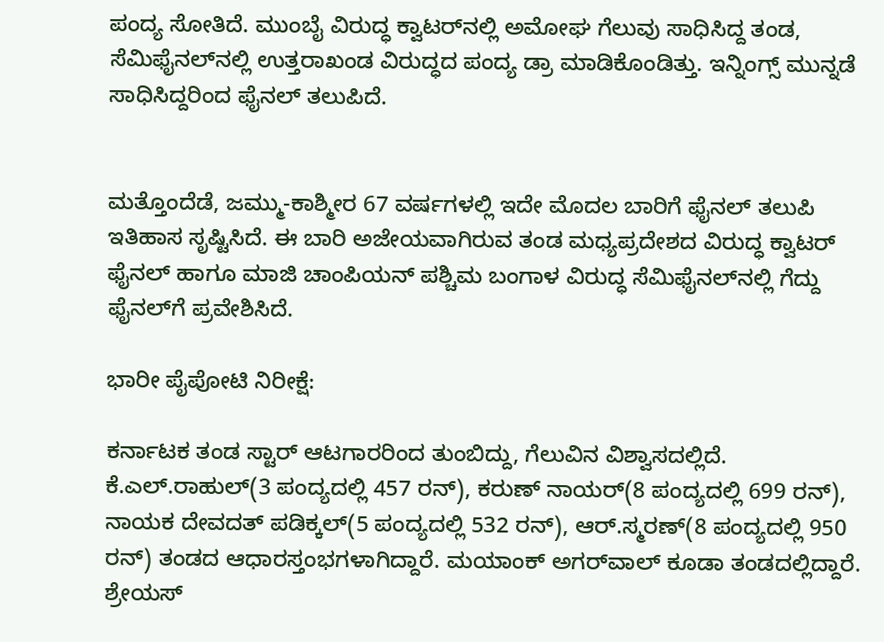ಪಂದ್ಯ ಸೋತಿದೆ. ಮುಂಬೈ ವಿರುದ್ಧ ಕ್ವಾಟರ್‌ನಲ್ಲಿ ಅಮೋಘ ಗೆಲುವು ಸಾಧಿಸಿದ್ದ ತಂಡ, ಸೆಮಿಫೈನಲ್‌ನಲ್ಲಿ ಉತ್ತರಾಖಂಡ ವಿರುದ್ಧದ ಪಂದ್ಯ ಡ್ರಾ ಮಾಡಿಕೊಂಡಿತ್ತು. ಇನ್ನಿಂಗ್ಸ್‌ ಮುನ್ನಡೆ ಸಾಧಿಸಿದ್ದರಿಂದ ಫೈನಲ್ ತಲುಪಿದೆ.


ಮತ್ತೊಂದೆಡೆ, ಜಮ್ಮು-ಕಾಶ್ಮೀರ 67 ವರ್ಷಗಳಲ್ಲಿ ಇದೇ ಮೊದಲ ಬಾರಿಗೆ ಫೈನಲ್ ತಲುಪಿ ಇತಿಹಾಸ ಸೃಷ್ಟಿಸಿದೆ. ಈ ಬಾರಿ ಅಜೇಯವಾಗಿರುವ ತಂಡ ಮಧ್ಯಪ್ರದೇಶದ ವಿರುದ್ಧ ಕ್ವಾಟರ್ ಫೈನಲ್‌ ಹಾಗೂ ಮಾಜಿ ಚಾಂಪಿಯನ್ ಪಶ್ಚಿಮ ಬಂಗಾಳ ವಿರುದ್ಧ ಸೆಮಿಫೈನಲ್‌ನಲ್ಲಿ ಗೆದ್ದು ಫೈನಲ್‌ಗೆ ಪ್ರವೇಶಿಸಿದೆ.

ಭಾರೀ ಪೈಪೋಟಿ ನಿರೀಕ್ಷೆ:

ಕರ್ನಾಟಕ ತಂಡ ಸ್ಟಾರ್‌ ಆಟಗಾರರಿಂದ ತುಂಬಿದ್ದು, ಗೆಲುವಿನ ವಿಶ್ವಾಸದಲ್ಲಿದೆ. ಕೆ.ಎಲ್‌.ರಾಹುಲ್‌(3 ಪಂದ್ಯದಲ್ಲಿ 457 ರನ್‌), ಕರುಣ್ ನಾಯರ್‌(8 ಪಂದ್ಯದಲ್ಲಿ 699 ರನ್‌), ನಾಯಕ ದೇವದತ್‌ ಪಡಿಕ್ಕಲ್‌(5 ಪಂದ್ಯದಲ್ಲಿ 532 ರನ್‌), ಆರ್‌.ಸ್ಮರಣ್‌(8 ಪಂದ್ಯದಲ್ಲಿ 950 ರನ್‌) ತಂಡದ ಆಧಾರಸ್ತಂಭಗಳಾಗಿದ್ದಾರೆ. ಮಯಾಂಕ್‌ ಅಗರ್‌ವಾಲ್‌ ಕೂಡಾ ತಂಡದಲ್ಲಿದ್ದಾರೆ. ಶ್ರೇಯಸ್‌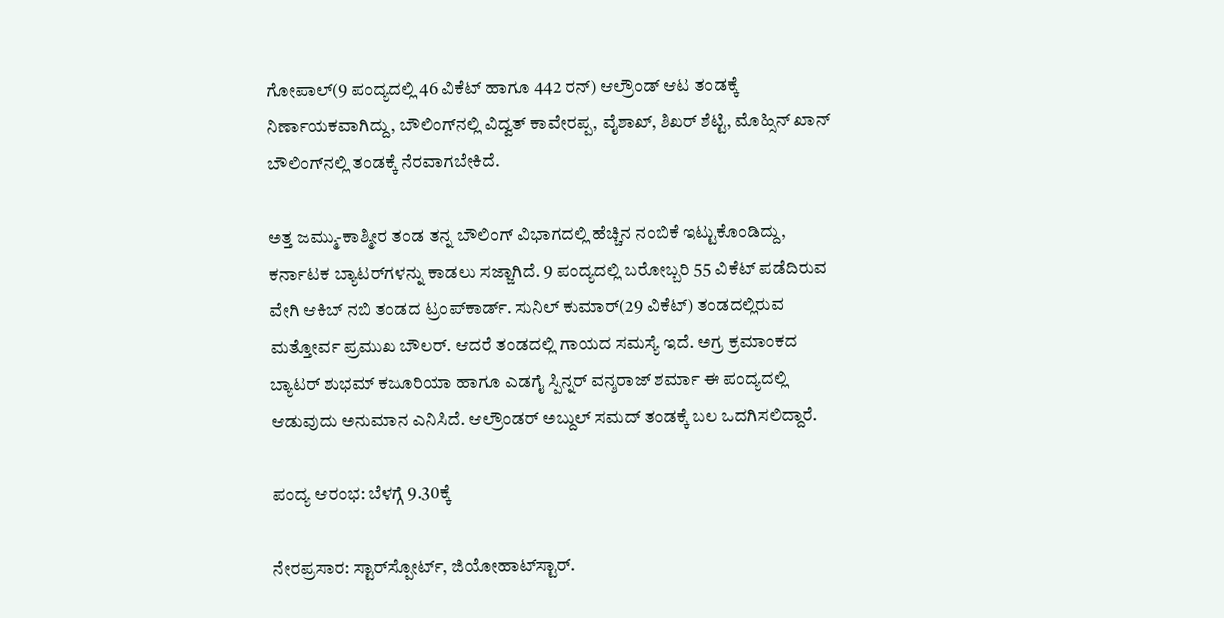ಗೋಪಾಲ್‌(9 ಪಂದ್ಯದಲ್ಲಿ 46 ವಿಕೆಟ್ ಹಾಗೂ 442 ರನ್‌) ಆಲ್ರೌಂಡ್‌ ಆಟ ತಂಡಕ್ಕೆ ನಿರ್ಣಾಯಕವಾಗಿದ್ದು, ಬೌಲಿಂಗ್‌ನಲ್ಲಿ ವಿದ್ವತ್‌ ಕಾವೇರಪ್ಪ, ವೈಶಾಖ್‌, ಶಿಖರ್ ಶೆಟ್ಟಿ, ಮೊಹ್ಸಿನ್ ಖಾನ್‌ ಬೌಲಿಂಗ್‌ನಲ್ಲಿ ತಂಡಕ್ಕೆ ನೆರವಾಗಬೇಕಿದೆ.

ಅತ್ತ ಜಮ್ಮು-ಕಾಶ್ಮೀರ ತಂಡ ತನ್ನ ಬೌಲಿಂಗ್‌ ವಿಭಾಗದಲ್ಲಿ ಹೆಚ್ಚಿನ ನಂಬಿಕೆ ಇಟ್ಟುಕೊಂಡಿದ್ದು, ಕರ್ನಾಟಕ ಬ್ಯಾಟರ್‌ಗಳನ್ನು ಕಾಡಲು ಸಜ್ಜಾಗಿದೆ. 9 ಪಂದ್ಯದಲ್ಲಿ ಬರೋಬ್ಬರಿ 55 ವಿಕೆಟ್‌ ಪಡೆದಿರುವ ವೇಗಿ ಆಕಿಬ್‌ ನಬಿ ತಂಡದ ಟ್ರಂಪ್‌ಕಾರ್ಡ್‌. ಸುನಿಲ್‌ ಕುಮಾರ್‌(29 ವಿಕೆಟ್‌) ತಂಡದಲ್ಲಿರುವ ಮತ್ತೋರ್ವ ಪ್ರಮುಖ ಬೌಲರ್‌. ಆದರೆ ತಂಡದಲ್ಲಿ ಗಾಯದ ಸಮಸ್ಯೆ ಇದೆ. ಅಗ್ರ ಕ್ರಮಾಂಕದ ಬ್ಯಾಟರ್‌ ಶುಭಮ್‌ ಕಜೂರಿಯಾ ಹಾಗೂ ಎಡಗೈ ಸ್ಪಿನ್ನರ್‌ ವನ್ಶರಾಜ್‌ ಶರ್ಮಾ ಈ ಪಂದ್ಯದಲ್ಲಿ ಆಡುವುದು ಅನುಮಾನ ಎನಿಸಿದೆ. ಆಲ್ರೌಂಡರ್‌ ಅಬ್ದುಲ್‌ ಸಮದ್‌ ತಂಡಕ್ಕೆ ಬಲ ಒದಗಿಸಲಿದ್ದಾರೆ.

ಪಂದ್ಯ ಆರಂಭ: ಬೆಳಗ್ಗೆ 9.30ಕ್ಕೆ

ನೇರಪ್ರಸಾರ: ಸ್ಟಾರ್‌ಸ್ಪೋರ್ಟ್‌, ಜಿಯೋಹಾಟ್‌ಸ್ಟಾರ್‌.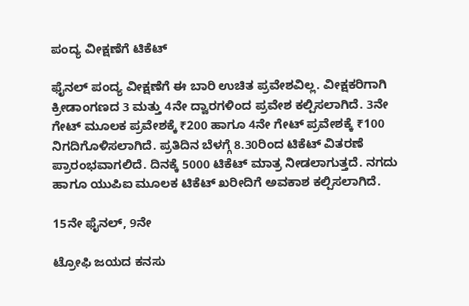ಪಂದ್ಯ ವೀಕ್ಷಣೆಗೆ ಟಿಕೆಟ್‌

ಫೈನಲ್‌ ಪಂದ್ಯ ವೀಕ್ಷಣೆಗೆ ಈ ಬಾರಿ ಉಚಿತ ಪ್ರವೇಶವಿಲ್ಲ. ವೀಕ್ಷಕರಿಗಾಗಿ ಕ್ರೀಡಾಂಗಣದ 3 ಮತ್ತು 4ನೇ ದ್ವಾರಗಳಿಂದ ಪ್ರವೇಶ ಕಲ್ಪಿಸಲಾಗಿದೆ. 3ನೇ ಗೇಟ್ ಮೂಲಕ ಪ್ರವೇಶಕ್ಕೆ ₹200 ಹಾಗೂ 4ನೇ ಗೇಟ್ ಪ್ರವೇಶಕ್ಕೆ ₹100 ನಿಗದಿಗೊಳಿಸಲಾಗಿದೆ. ಪ್ರತಿದಿನ ಬೆಳಗ್ಗೆ 8.30ರಿಂದ ಟಿಕೆಟ್ ವಿತರಣೆ ಪ್ರಾರಂಭವಾಗಲಿದೆ. ದಿನಕ್ಕೆ 5000 ಟಿಕೆಟ್‌ ಮಾತ್ರ ನೀಡಲಾಗುತ್ತದೆ. ನಗದು ಹಾಗೂ ಯುಪಿಐ ಮೂಲಕ ಟಿಕೆಟ್ ಖರೀದಿಗೆ ಅವಕಾಶ ಕಲ್ಪಿಸಲಾಗಿದೆ.

15ನೇ ಫೈನಲ್‌, 9ನೇ

ಟ್ರೋಫಿ ಜಯದ ಕನಸು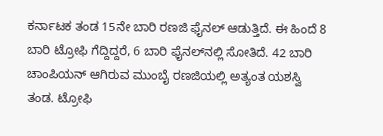ಕರ್ನಾಟಕ ತಂಡ 15ನೇ ಬಾರಿ ರಣಜಿ ಫೈನಲ್‌ ಆಡುತ್ತಿದೆ. ಈ ಹಿಂದೆ 8 ಬಾರಿ ಟ್ರೋಫಿ ಗೆದ್ದಿದ್ದರೆ, 6 ಬಾರಿ ಫೈನಲ್‌ನಲ್ಲಿ ಸೋತಿದೆ. 42 ಬಾರಿ ಚಾಂಪಿಯನ್‌ ಆಗಿರುವ ಮುಂಬೈ ರಣಜಿಯಲ್ಲಿ ಅತ್ಯಂತ ಯಶಸ್ವಿ ತಂಡ. ಟ್ರೋಫಿ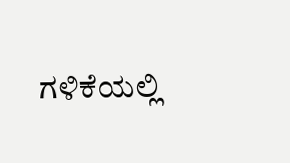ಗಳಿಕೆಯಲ್ಲಿ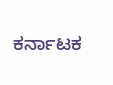ಕರ್ನಾಟಕ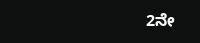2ನೇ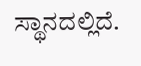ಸ್ಥಾನದಲ್ಲಿದೆ.